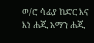ወ/ሮ ሳፊያ ከድር እና እነ ሐጂ አማን ሐጂ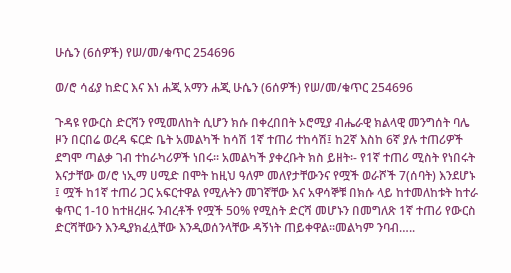ሁሴን (6ሰዎች) የሠ/መ/ቁጥር 254696

ወ/ሮ ሳፊያ ከድር እና እነ ሐጂ አማን ሐጂ ሁሴን (6ሰዎች) የሠ/መ/ቁጥር 254696

ጉዳዩ የውርስ ድርሻን የሚመለከት ሲሆን ክሱ በቀረበበት ኦሮሚያ ብሔራዊ ክልላዊ መንግሰት ባሌ ዞን በርበሬ ወረዳ ፍርድ ቤት አመልካች ከሳሽ 1ኛ ተጠሪ ተከሳሽ፤ ከ2ኛ እስከ 6ኛ ያሉ ተጠሪዎች ደግሞ ጣልቃ ገብ ተከራካሪዎች ነበሩ፡፡ አመልካች ያቀረቡት ክስ ይዘት፡- የ1ኛ ተጠሪ ሚስት የነበሩት እናታቸው ወ/ሮ ነኢማ ሀሚድ በሞት ከዚህ ዓለም መለየታቸውንና የሟች ወራሾች 7(ሰባት) እንደሆኑ ፤ ሟች ከ1ኛ ተጠሪ ጋር አፍርተዋል የሚሉትን መገኛቸው እና አዋሳኞቹ በክሱ ላይ ከተመለከቱት ከተራ ቁጥር 1-10 ከተዘረዘሩ ንብረቶች የሟች 50% የሚስት ድርሻ መሆኑን በመግለጽ 1ኛ ተጠሪ የውርስ ድርሻቸውን እንዲያክፈሏቸው እንዲወሰንላቸው ዳኝነት ጠይቀዋል፡፡መልካም ንባብ…..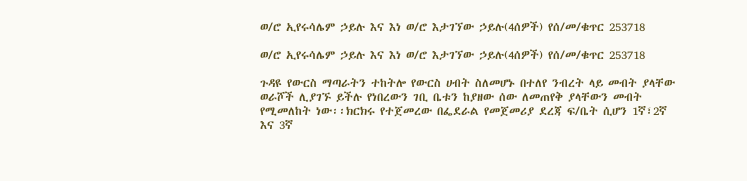ወ/ሮ ኢየሩሳሌም ኃይሉ እና እነ ወ/ሮ እታገኘው ኃይሉ(4ሰዎች) የሰ/መ/ቁጥር 253718

ወ/ሮ ኢየሩሳሌም ኃይሉ እና እነ ወ/ሮ እታገኘው ኃይሉ(4ሰዎች) የሰ/መ/ቁጥር 253718

ጉዳዩ የውርስ ማጣራትን ተከትሎ የውርስ ሀብት ስለመሆኑ በተለየ ንብረት ላይ መብት ያላቸው ወራሾች ሊያገኙ ይችሉ የነበረውን ገቢ ቤቱን ከያዘው ሰው ለመጠየቅ ያላቸውን መብት የሚመለከት ነው፡፡ክርክሩ የተጀመረው በፌደራል የመጀመሪያ ደረጃ ፍ/ቤት ሲሆን 1ኛ፣2ኛ እና 3ኛ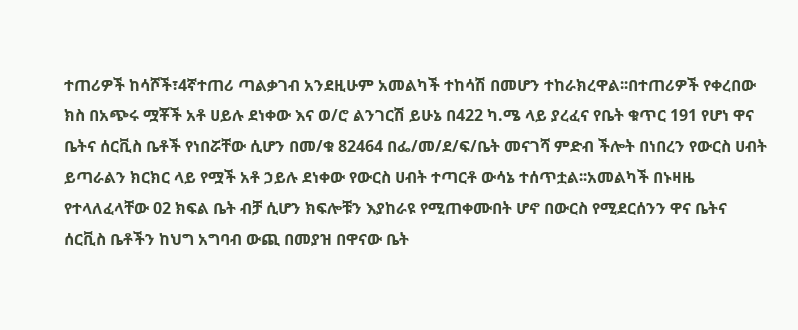ተጠሪዎች ከሳሾች፣4ኛተጠሪ ጣልቃገብ አንደዚሁም አመልካች ተከሳሽ በመሆን ተከራክረዋል፡፡በተጠሪዎች የቀረበው ክስ በአጭሩ ሟቾች አቶ ሀይሉ ደነቀው እና ወ/ሮ ልንገርሽ ይሁኔ በ422 ካ.ሜ ላይ ያረፈና የቤት ቁጥር 191 የሆነ ዋና ቤትና ሰርቪስ ቤቶች የነበሯቸው ሲሆን በመ/ቁ 82464 በፌ/መ/ደ/ፍ/ቤት መናገሻ ምድብ ችሎት በነበረን የውርስ ሀብት ይጣራልን ክርክር ላይ የሟች አቶ ኃይሉ ደነቀው የውርስ ሀብት ተጣርቶ ውሳኔ ተሰጥቷል፡፡አመልካች በኑዛዜ የተላለፈላቸው 02 ክፍል ቤት ብቻ ሲሆን ክፍሎቹን እያከራዩ የሚጠቀሙበት ሆኖ በውርስ የሚደርሰንን ዋና ቤትና ሰርቪስ ቤቶችን ከህግ አግባብ ውጪ በመያዝ በዋናው ቤት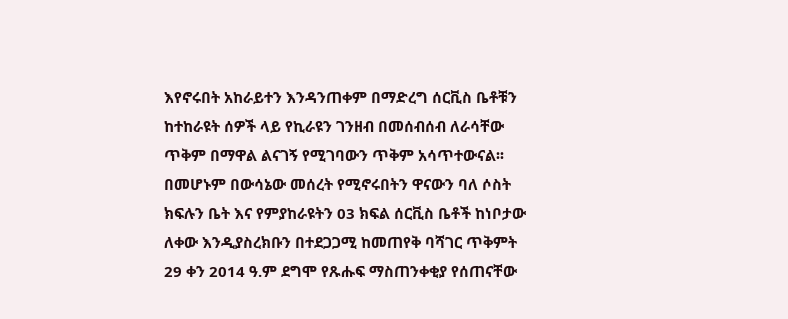እየኖሩበት አከራይተን እንዳንጠቀም በማድረግ ሰርቪስ ቤቶቹን ከተከራዩት ሰዎች ላይ የኪራዩን ገንዘብ በመሰብሰብ ለራሳቸው ጥቅም በማዋል ልናገኝ የሚገባውን ጥቅም አሳጥተውናል፡፡በመሆኑም በውሳኔው መሰረት የሚኖሩበትን ዋናውን ባለ ሶስት ክፍሉን ቤት እና የምያከራዩትን 03 ክፍል ሰርቪስ ቤቶች ከነቦታው ለቀው እንዲያስረክቡን በተደጋጋሚ ከመጠየቅ ባሻገር ጥቅምት 29 ቀን 2014 ዓ.ም ደግሞ የጹሑፍ ማስጠንቀቂያ የሰጠናቸው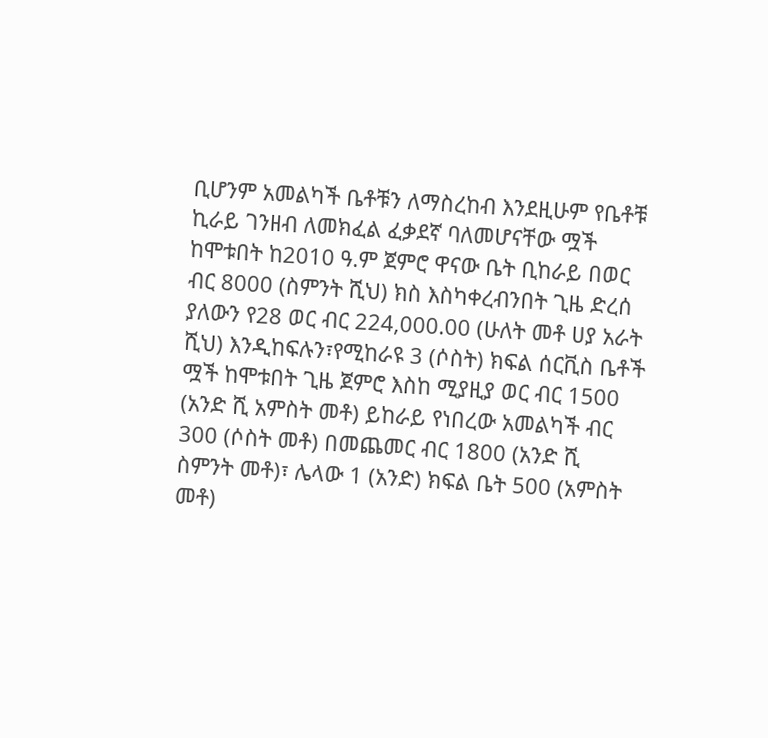ቢሆንም አመልካች ቤቶቹን ለማስረከብ እንደዚሁም የቤቶቹ ኪራይ ገንዘብ ለመክፈል ፈቃደኛ ባለመሆናቸው ሟች ከሞቱበት ከ2010 ዓ.ም ጀምሮ ዋናው ቤት ቢከራይ በወር ብር 8000 (ስምንት ሺህ) ክስ እስካቀረብንበት ጊዜ ድረሰ ያለውን የ28 ወር ብር 224,000.00 (ሁለት መቶ ሀያ አራት ሺህ) እንዲከፍሉን፣የሚከራዩ 3 (ሶስት) ክፍል ሰርቪስ ቤቶች ሟች ከሞቱበት ጊዜ ጀምሮ እስከ ሚያዚያ ወር ብር 1500 (አንድ ሺ አምስት መቶ) ይከራይ የነበረው አመልካች ብር 300 (ሶስት መቶ) በመጨመር ብር 1800 (አንድ ሺ ስምንት መቶ)፣ ሌላው 1 (አንድ) ክፍል ቤት 500 (አምስት መቶ)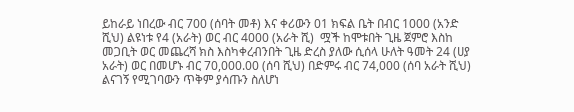ይከራይ ነበረው ብር 700 (ሰባት መቶ) እና ቀሪውን 01 ክፍል ቤት በብር 1000 (አንድ ሺህ) ልዩነቱ የ4 (አራት) ወር ብር 4000 (አራት ሺ)  ሟች ከሞቱበት ጊዜ ጀምሮ እስከ መጋቢት ወር መጨረሻ ክስ እስካቀረብንበት ጊዜ ድረስ ያለው ሲሰላ ሁለት ዓመት 24 (ሀያ አራት) ወር በመሆኑ ብር 70,000.00 (ሰባ ሺህ) በድምሩ ብር 74,000 (ሰባ አራት ሺህ) ልናገኝ የሚገባውን ጥቅም ያሳጡን ስለሆነ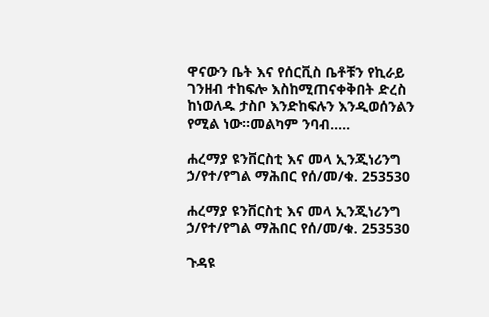ዋናውን ቤት እና የሰርቪስ ቤቶቹን የኪራይ ገንዘብ ተከፍሎ እስከሚጠናቀቅበት ድረስ ከነወለዱ ታስቦ እንድከፍሉን እንዲወሰንልን የሚል ነው፡፡መልካም ንባብ…..

ሐረማያ ዩንቨርስቲ እና መላ ኢንጂነሪንግ ኃ/የተ/የግል ማሕበር የሰ/መ/ቁ. 253530

ሐረማያ ዩንቨርስቲ እና መላ ኢንጂነሪንግ ኃ/የተ/የግል ማሕበር የሰ/መ/ቁ. 253530

ጉዳዩ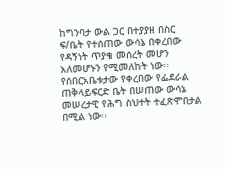ከግንባታ ውል ጋር በተያያዘ በስር ፍ/ቤት የተሰጠው ውሳኔ በቀረበው የዳኝነት ጥያቄ መሰረት መሆን አለመሆኑን የሚመለከት ነው፡፡ የሰበርአቤቱታው የቀረበው የፌደራል ጠቅላይፍርድ ቤት በሠጠው ውሳኔ መሠረታዊ የሕግ ስህተት ተፈጽሞበታል በሚል ነው፡፡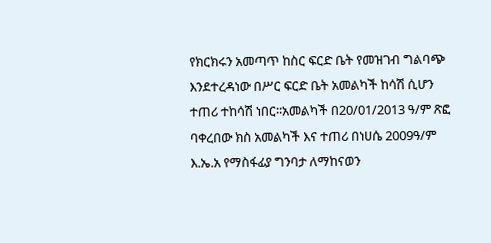የክርክሩን አመጣጥ ከስር ፍርድ ቤት የመዝገብ ግልባጭ እንደተረዳነው በሥር ፍርድ ቤት አመልካች ከሳሽ ሲሆን ተጠሪ ተከሳሽ ነበር፡፡አመልካች በ20/01/2013 ዓ/ም ጽፎ ባቀረበው ክስ አመልካች እና ተጠሪ በነሀሴ 2009ዓ/ም እ.ኤ.አ የማስፋፊያ ግንባታ ለማከናወን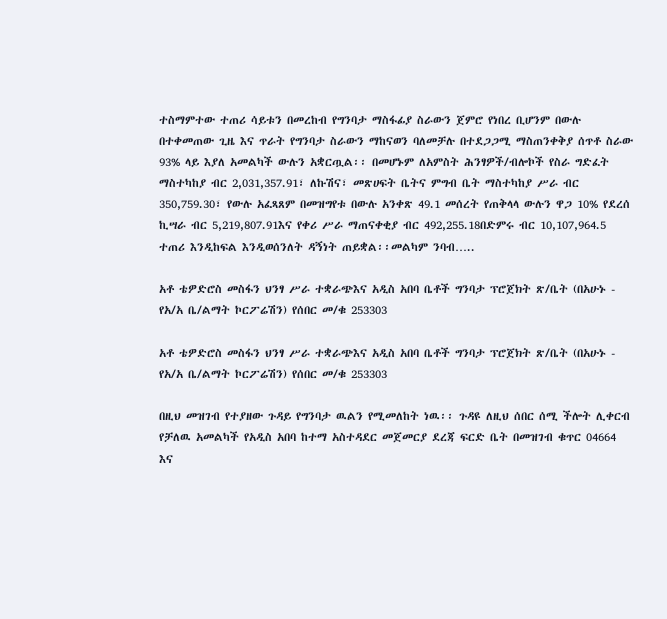ተስማምተው ተጠሪ ሳይቱን በመረከብ የግንባታ ማስፋፊያ ስራውን ጀምሮ የነበረ ቢሆንም በውሉ በተቀመጠው ጊዜ እና ጥራት የግንባታ ስራውን ማከናወን ባለመቻሉ በተደጋጋሚ ማስጠንቀቅያ ሰጥቶ ስራው 93% ላይ እያለ አመልካች ውሉን አቋርጧል፡፡ በመሆኑም ለአምስት ሕንፃዎች/ብሎኮች የስራ ግድፈት ማስተካከያ ብር 2,031,357.91፣ ለኩሽና፣ መጽሀፍት ቤትና ምግብ ቤት ማስተካከያ ሥራ ብር 350,759.30፣ የውሉ አፈጻጸም በመዝግየቱ በውሉ አንቀጽ 49.1 መሰረት የጠቅላላ ውሉን ዋጋ 10% የደረሰ ኪሣራ ብር 5,219,807.91እና የቀሪ ሥራ ማጠናቀቂያ ብር 492,255.18በድምሩ ብር 10,107,964.5 ተጠሪ እንዲከፍል እንዲወሰንለት ዳኝነት ጠይቋል፡፡መልካም ንባብ…..

አቶ ቴዎድሮስ መስፋን ህንፃ ሥራ ተቋራጭእና አዲስ አበባ ቤቶች ግንባታ ፕሮጀክት ጽ/ቤት (በአሁኑ - የአ/አ ቤ/ልማት ኮርፖሬሽን) የሰበር መ/ቁ 253303

አቶ ቴዎድሮስ መስፋን ህንፃ ሥራ ተቋራጭእና አዲስ አበባ ቤቶች ግንባታ ፕሮጀክት ጽ/ቤት (በአሁኑ - የአ/አ ቤ/ልማት ኮርፖሬሽን) የሰበር መ/ቁ 253303

በዚህ መዝገብ የተያዘው ጉዳይ የግንባታ ዉልን የሚመለከት ነዉ፡፡ ጉዳዩ ለዚህ ሰበር ሰሚ ችሎት ሊቀርብ የቻለዉ አመልካች የአዲስ አበባ ከተማ አስተዳደር መጀመርያ ደረጃ ፍርድ ቤት በመዝገብ ቁጥር 04664 እና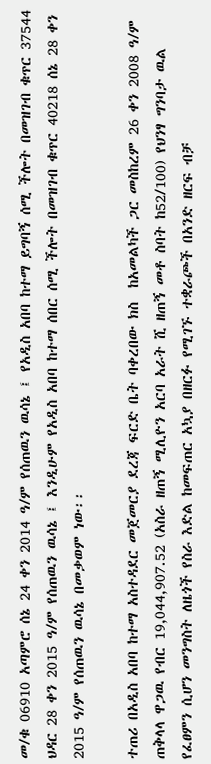መ/ቁ 06910 አጣምሮ ሰኔ 24 ቀን 2014 ዓ/ም የሰጠዉን ዉሳኔ ፤ የአዲስ አበባ ከተማ ይግባኝ ሰሚ ችሎት በመዝገብ ቁጥር 37544 ህዳር 28 ቀን 2015 ዓ/ም የሰጠዉን ዉሳኔ ፤ እንዲሁም የአዲስ አበባ ከተማ ሰበር ሰሚ ችሎት በመዝገብ ቁጥር 40218 ሰኔ 28 ቀን 2015 ዓ/ም የሰጠዉን ዉሳኔ በመቃወም ነው፡፡

ተጠሪ በአዲስ አበባ ከተማ አስተዳደር መጀመርያ ደረጃ ፍርድ ቤት ባቀረበው ክስ  ከአመልካች ጋር መስከረም 26 ቀን 2008 ዓ/ም ጠቅላላ ዋጋዉ የብር 19,044,907.52 (አስራ ዘጠኝ ሚሊዮን አርባ አራት ሺ ዘጠኝ መቶ ስባት ከ52/100) የህንፃ ግንባታ ዉል የፈፀምን ሲሆን መንግስት ለዜጎች የስራ እድል ከመፍጠር አኳያ በዘርፉ የሚገኙ ተቋራጮች በአንድ ዘርፍ ብቻ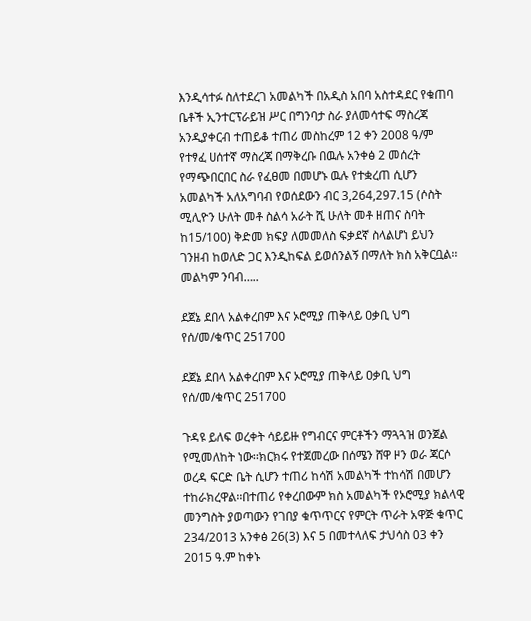እንዲሳተፉ ስለተደረገ አመልካች በአዲስ አበባ አስተዳደር የቁጠባ ቤቶች ኢንተርፕራይዝ ሥር በግንባታ ስራ ያለመሳተፍ ማስረጃ አንዲያቀርብ ተጠይቆ ተጠሪ መስከረም 12 ቀን 2008 ዓ/ም የተፃፈ ሀሰተኛ ማስረጃ በማቅረቡ በዉሉ አንቀፅ 2 መሰረት የማጭበርበር ስራ የፈፀመ በመሆኑ ዉሉ የተቋረጠ ሲሆን አመልካች አለአግባብ የወሰደውን ብር 3,264,297.15 (ሶስት ሚሊዮን ሁለት መቶ ስልሳ አራት ሺ ሁለት መቶ ዘጠና ስባት ከ15/100) ቅድመ ክፍያ ለመመለስ ፍቃደኛ ስላልሆነ ይህን ገንዘብ ከወለድ ጋር እንዲከፍል ይወሰንልኝ በማለት ክስ አቅርቧል፡፡መልካም ንባብ…..

ደጀኔ ደበላ አልቀረበም እና ኦሮሚያ ጠቅላይ ዐቃቢ ህግ የሰ/መ/ቁጥር 251700

ደጀኔ ደበላ አልቀረበም እና ኦሮሚያ ጠቅላይ ዐቃቢ ህግ የሰ/መ/ቁጥር 251700

ጉዳዩ ይለፍ ወረቀት ሳይይዙ የግብርና ምርቶችን ማጓጓዝ ወንጀል የሚመለከት ነው፡፡ክርክሩ የተጀመረው በሰሜን ሸዋ ዞን ወራ ጃርሶ ወረዳ ፍርድ ቤት ሲሆን ተጠሪ ከሳሽ አመልካች ተከሳሽ በመሆን ተከራክረዋል፡፡በተጠሪ የቀረበውም ክስ አመልካች የኦሮሚያ ክልላዊ መንግስት ያወጣውን የገበያ ቁጥጥርና የምርት ጥራት አዋጅ ቁጥር 234/2013 አንቀፅ 26(3) እና 5 በመተላለፍ ታህሳስ 03 ቀን 2015 ዓ.ም ከቀኑ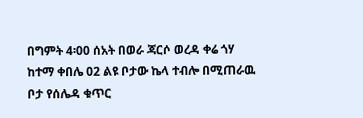በግምት 4፡00 ሰአት በወራ ጃርሶ ወረዳ ቀሬ ጎሃ ከተማ ቀበሌ 02 ልዩ ቦታው ኬላ ተብሎ በሚጠራዉ ቦታ የሰሌዳ ቁጥር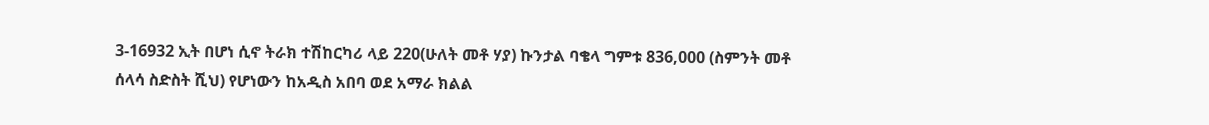3-16932 ኢት በሆነ ሲኖ ትራክ ተሽከርካሪ ላይ 220(ሁለት መቶ ሃያ) ኩንታል ባቄላ ግምቱ 836,000 (ስምንት መቶ ሰላሳ ስድስት ሺህ) የሆነውን ከአዲስ አበባ ወደ አማራ ክልል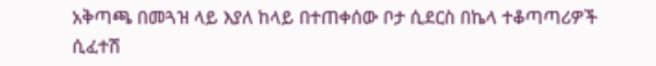አቅጣጫ በመጓዝ ላይ እያለ ከላይ በተጠቀሰው ቦታ ሲደርስ በኬላ ተቆጣጣሪዎች ሲፈተሽ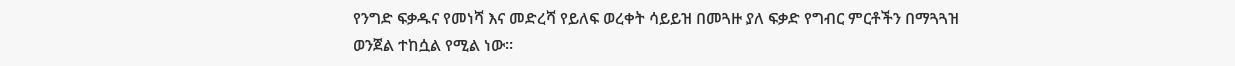የንግድ ፍቃዱና የመነሻ እና መድረሻ የይለፍ ወረቀት ሳይይዝ በመጓዙ ያለ ፍቃድ የግብር ምርቶችን በማጓጓዝ ወንጀል ተከሷል የሚል ነው፡፡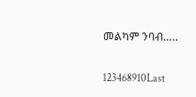መልካም ንባብ…..

123468910Last